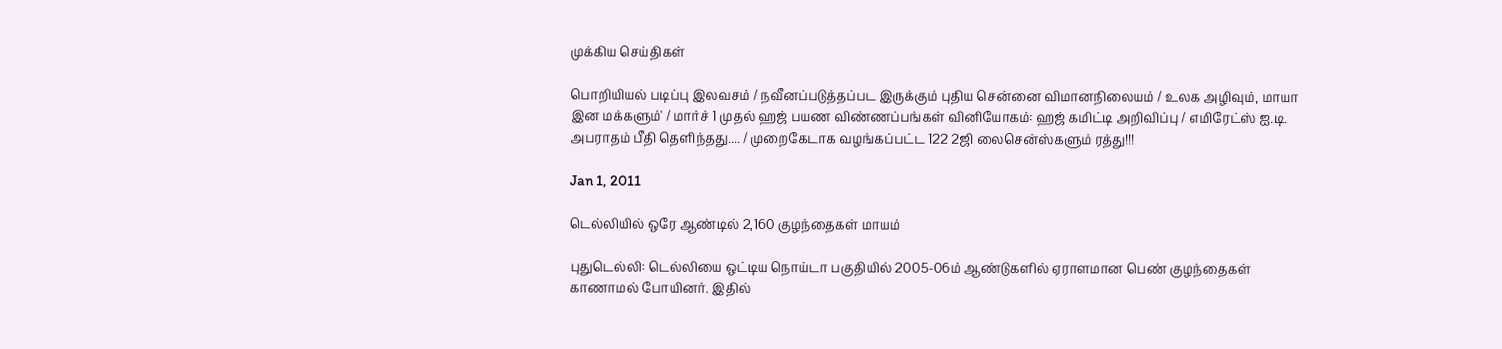முக்கிய செய்திகள்

பொறியியல் படிப்பு இலவசம் / நவீனப்படுத்தப்பட இருக்கும் புதிய சென்னை விமானநிலையம் / உலக அழிவும், மாயா இன மக்களும்' / மார்ச் 1 முதல் ஹஜ் பயண விண்ணப்பங்கள் வினியோகம்: ஹஜ் கமிட்டி அறிவிப்பு / எமிரேட்ஸ் ஐ.டி. அபராதம் பீதி தெளிந்தது.... / முறைகேடாக வழங்கப்பட்ட 122 2ஜி லைசென்ஸ்களும் ரத்து!!!

Jan 1, 2011

டெல்லியில் ஒரே ஆண்டில் 2,160 குழந்தைகள் மாயம்

புதுடெல்லி: டெல்லியை ஒட்டிய நொய்டா பகுதியில் 2005-06ம் ஆண்டுகளில் ஏராளமான பெண் குழந்தைகள் காணாமல் போயினர். இதில்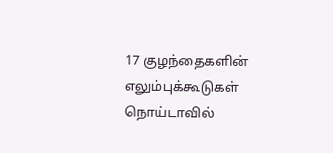17 குழந்தைகளின் எலும்புக்கூடுகள் நொய்டாவில்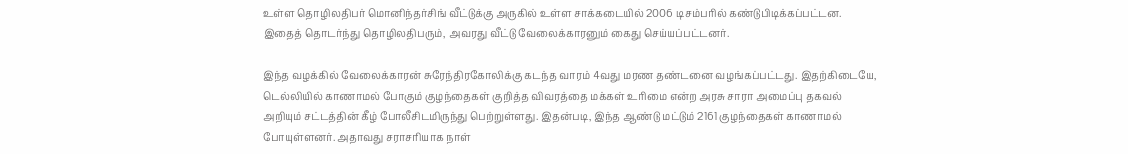உள்ள தொழிலதிபர் மொனிந்தர்சிங் வீட்டுக்கு அருகில் உள்ள சாக்கடையில் 2006 டிசம்பரில் கண்டுபிடிக்கப்பட்டன. இதைத் தொடர்ந்து தொழிலதிபரும், அவரது வீட்டு வேலைக்காரனும் கைது செய்யப்பட்டனர்.

இந்த வழக்கில் வேலைக்காரன் சுரேந்திரகோலிக்கு கடந்த வாரம் 4வது மரண தண்டனை வழங்கப்பட்டது. இதற்கிடையே, டெல்லியில் காணாமல் போகும் குழந்தைகள் குறித்த விவரத்தை மக்கள் உரிமை என்ற அரசு சாரா அமைப்பு தகவல் அறியும் சட்டத்தின் கீழ் போலீசிடமிருந்து பெற்றுள்ளது. இதன்படி, இந்த ஆண்டு மட்டும் 2161 குழந்தைகள் காணாமல் போயுள்ளனர். அதாவது சராசரியாக நாள்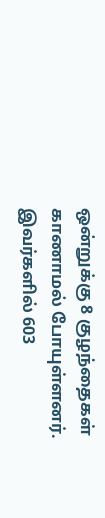ஒன்றுக்கு 8 குழந்தைகள் காணாமல் போயுள்ளனர். இவர்களில் 603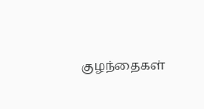குழந்தைகள்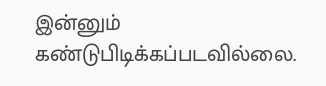இன்னும் கண்டுபிடிக்கப்படவில்லை.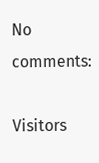No comments:

Visitors